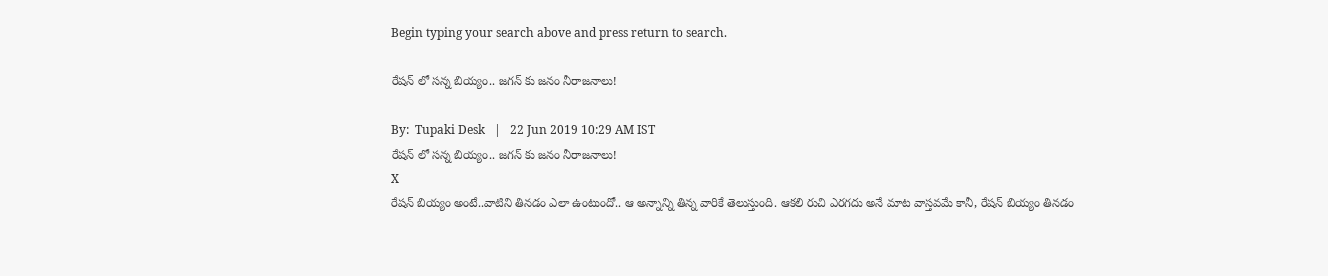Begin typing your search above and press return to search.

రేషన్ లో సన్న బియ్యం.. జగన్ కు జనం నీరాజనాలు!

By:  Tupaki Desk   |   22 Jun 2019 10:29 AM IST
రేషన్ లో సన్న బియ్యం.. జగన్ కు జనం నీరాజనాలు!
X
రేషన్ బియ్యం అంటే..వాటిని తినడం ఎలా ఉంటుందో.. ఆ అన్నాన్ని తిన్న వారికే తెలుస్తుంది. ఆకలి రుచి ఎరగదు అనే మాట వాస్తవమే కానీ, రేషన్ బియ్యం తినడం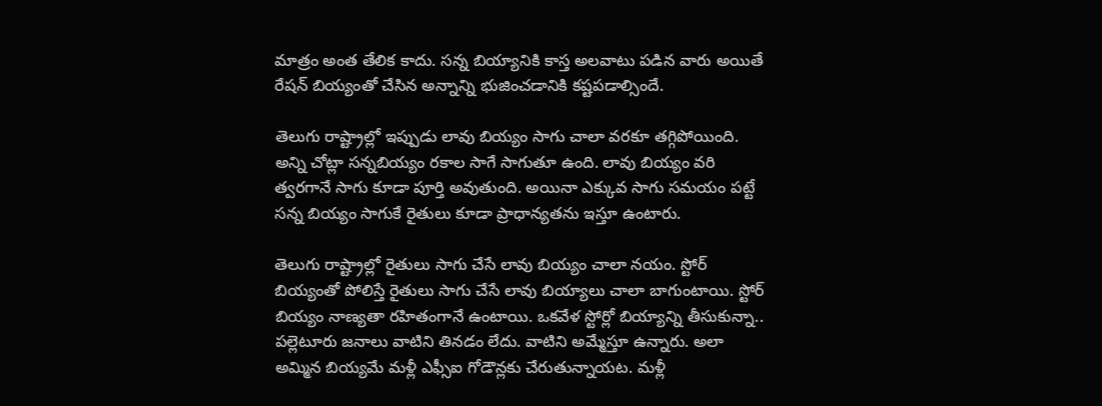మాత్రం అంత తేలిక కాదు. సన్న బియ్యానికి కాస్త అలవాటు పడిన వారు అయితే రేషన్ బియ్యంతో చేసిన అన్నాన్ని భుజించడానికి కష్టపడాల్సిందే.

తెలుగు రాష్ట్రాల్లో ఇప్పుడు లావు బియ్యం సాగు చాలా వరకూ తగ్గిపోయింది. అన్ని చోట్లా సన్నబియ్యం రకాల సాగే సాగుతూ ఉంది. లావు బియ్యం వరి త్వరగానే సాగు కూడా పూర్తి అవుతుంది. అయినా ఎక్కువ సాగు సమయం పట్టే సన్న బియ్యం సాగుకే రైతులు కూడా ప్రాధాన్యతను ఇస్తూ ఉంటారు.

తెలుగు రాష్ట్రాల్లో రైతులు సాగు చేసే లావు బియ్యం చాలా నయం. స్టోర్ బియ్యంతో పోలిస్తే రైతులు సాగు చేసే లావు బియ్యాలు చాలా బాగుంటాయి. స్టోర్ బియ్యం నాణ్యతా రహితంగానే ఉంటాయి. ఒకవేళ స్టోర్లో బియ్యాన్ని తీసుకున్నా.. పల్లెటూరు జనాలు వాటిని తినడం లేదు. వాటిని అమ్మేస్తూ ఉన్నారు. అలా అమ్మిన బియ్యమే మళ్లీ ఎఫ్సీఐ గోడౌన్లకు చేరుతున్నాయట. మళ్లీ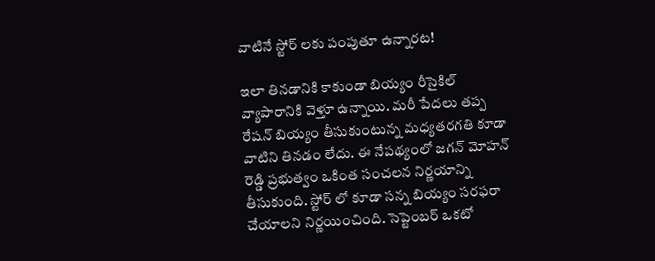వాటినే స్టోర్ లకు పంపుతూ ఉన్నారట!

ఇలా తినడానికి కాకుండా బియ్యం రీసైకిల్ వ్యాపారానికి వెళ్తూ ఉన్నాయి. మరీ పేదలు తప్ప రేషన్ బియ్యం తీసుకుంటున్న మధ్యతరగతి కూడా వాటిని తినడం లేదు. ఈ నేపథ్యంలో జగన్ మోహన్ రెడ్డి ప్రభుత్వం ఒకింత సంచలన నిర్ణయాన్ని తీసుకుంది. స్టోర్ లో కూడా సన్న బియ్యం సరఫరా చేయాలని నిర్ణయించింది. సెప్టెంబర్ ఒకటో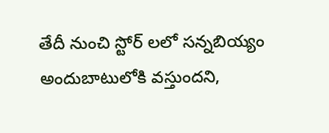తేదీ నుంచి స్టోర్ లలో సన్నబియ్యం అందుబాటులోకి వస్తుందని,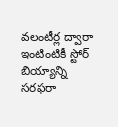వలంటీర్ల ద్వారా ఇంటింటికీ స్టోర్ బియ్యాన్ని సరఫరా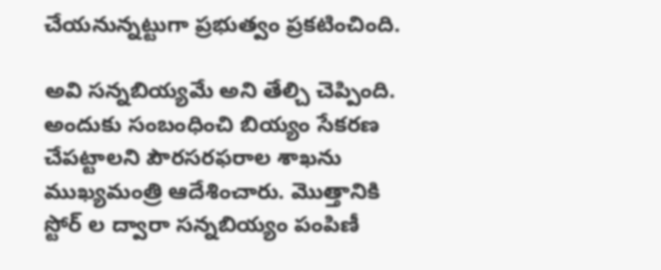చేయనున్నట్టుగా ప్రభుత్వం ప్రకటించింది.

అవి సన్నబియ్యమే అని తేల్చి చెప్పింది. అందుకు సంబంధించి బియ్యం సేకరణ చేపట్టాలని పౌరసరఫరాల శాఖను ముఖ్యమంత్రి ఆదేశించారు. మొత్తానికి స్టోర్ ల ద్వారా సన్నబియ్యం పంపిణీ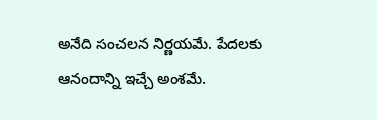అనేది సంచలన నిర్ణయమే. పేదలకు ఆనందాన్ని ఇచ్చే అంశమే.